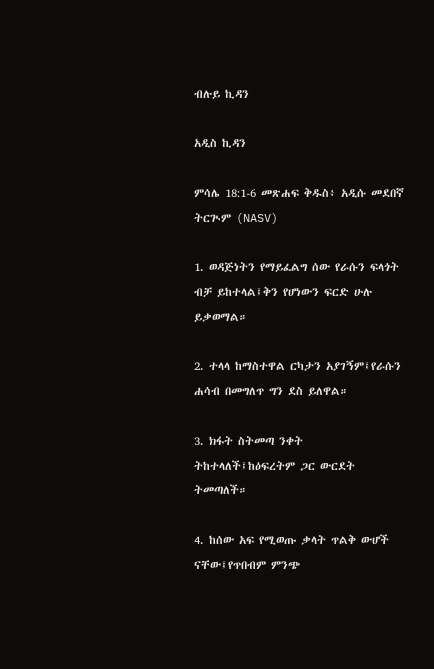ብሉይ ኪዳን

አዲስ ኪዳን

ምሳሌ 18:1-6 መጽሐፍ ቅዱስ፥ አዲሱ መደበኛ ትርጒም (NASV)

1. ወዳጅነትን የማይፈልግ ሰው የራሱን ፍላጎት ብቻ ይከተላል፤ቅን የሆነውን ፍርድ ሁሉ ይቃወማል።

2. ተላላ ከማስተዋል ርካታን አያገኝም፤የራሱን ሐሳብ በመግለጥ ግን ደስ ይለዋል።

3. ክፋት ስትመጣ ንቀት ትከተላለች፤ከዕፍረትም ጋር ውርደት ትመጣለች።

4. ከሰው አፍ የሚወጡ ቃላት ጥልቅ ውሆች ናቸው፤የጥበብም ምንጭ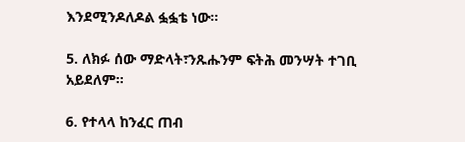እንደሚንዶለዶል ፏፏቴ ነው።

5. ለክፉ ሰው ማድላት፣ንጹሑንም ፍትሕ መንሣት ተገቢ አይደለም።

6. የተላላ ከንፈር ጠብ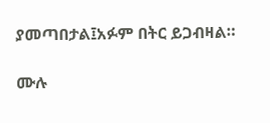ያመጣበታል፤አፉም በትር ይጋብዛል።

ሙሉ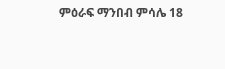ምዕራፍ ማንበብ ምሳሌ 18